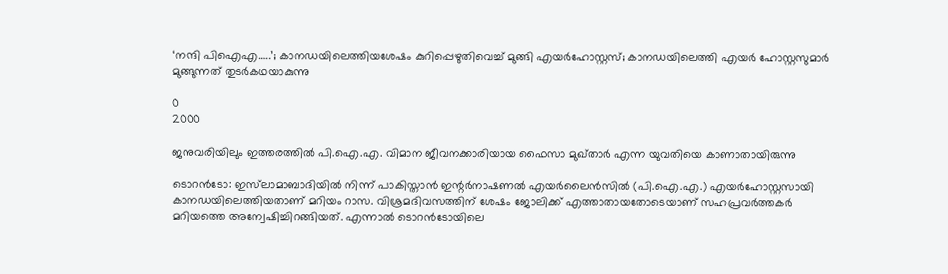‘നന്ദി പിഐഎ…..’; കാനഡയിലെത്തിയശേഷം കുറിപ്പെഴുതിവെച്ച് മുങ്ങി എയർഹോസ്റ്റസ്; കാനഡയിലെത്തി എയർ ഹോസ്റ്റസുമാർ മുങ്ങുന്നത് തുടർകഥയാകുന്നു

0
2000

ജനുവരിയിലും ഇത്തരത്തില്‍ പി.ഐ.എ. വിമാന ജീവനക്കാരിയായ ഫൈസാ മുഖ്താര്‍ എന്ന യുവതിയെ കാണാതായിരുന്നു

ടൊറന്‍ടോ: ഇസ്‌ലാമാബാദിയില്‍ നിന്ന് പാകിസ്താന്‍ ഇന്റര്‍നാഷണല്‍ എയര്‍ലൈന്‍സില്‍ (പി.ഐ.എ.) എയര്‍ഹോസ്റ്റസായി കാനഡയിലെത്തിയതാണ് മറിയം റാസ. വിശ്രമദിവസത്തിന് ശേഷം ജോലിക്ക് എത്താതായതോടെയാണ് സഹപ്രവര്‍ത്തകര്‍ മറിയത്തെ അന്വേഷിച്ചിറങ്ങിയത്. എന്നാല്‍ ടൊറന്‍ടോയിലെ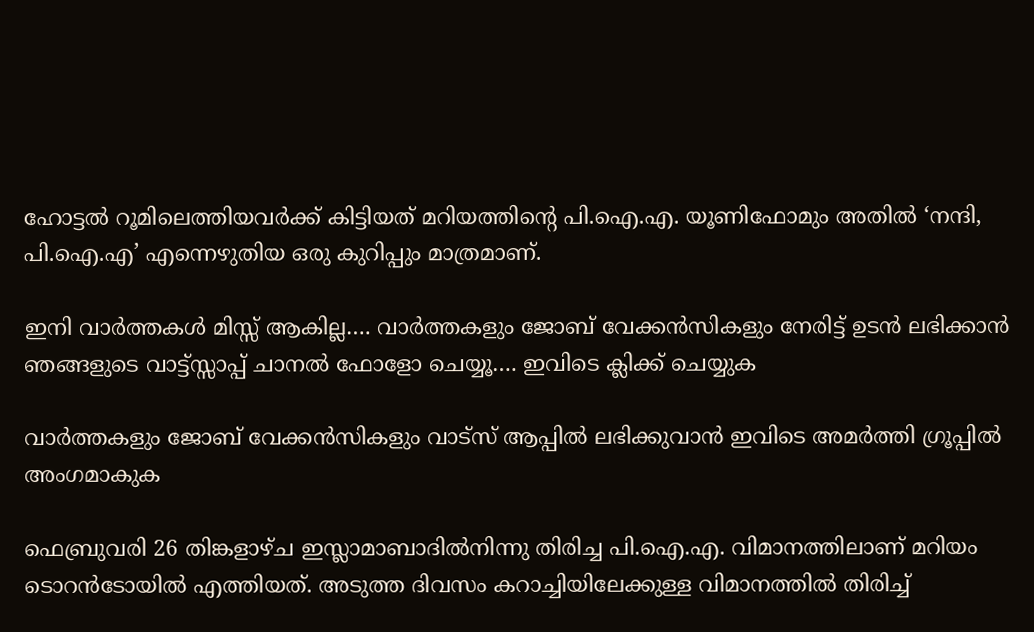ഹോട്ടല്‍ റൂമിലെത്തിയവര്‍ക്ക് കിട്ടിയത് മറിയത്തിന്റെ പി.ഐ.എ. യൂണിഫോമും അതില്‍ ‘നന്ദി, പി.ഐ.എ’ എന്നെഴുതിയ ഒരു കുറിപ്പും മാത്രമാണ്.

ഇനി വാർത്തകൾ മിസ്സ്‌ ആകില്ല…. വാർത്തകളും ജോബ് വേക്കൻസികളും നേരിട്ട് ഉടൻ ലഭിക്കാൻ ഞങ്ങളുടെ വാട്ട്സ്സാപ്പ് ചാനൽ ഫോളോ ചെയ്യൂ…. ഇവിടെ ക്ലിക്ക് ചെയ്യുക

വാർത്തകളും ജോബ് വേക്കൻസികളും വാട്സ് ആപ്പിൽ ലഭിക്കുവാൻ ഇവിടെ അമർത്തി ഗ്രൂപ്പിൽ അംഗമാകുക

ഫെബ്രുവരി 26 തിങ്കളാഴ്ച ഇസ്ലാമാബാദില്‍നിന്നു തിരിച്ച പി.ഐ.എ. വിമാനത്തിലാണ് മറിയം ടൊറന്‍ടോയില്‍ എത്തിയത്. അടുത്ത ദിവസം കറാച്ചിയിലേക്കുള്ള വിമാനത്തില്‍ തിരിച്ച്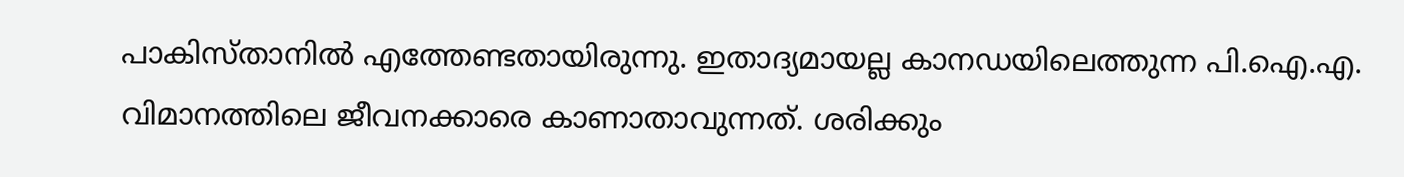പാകിസ്താനില്‍ എത്തേണ്ടതായിരുന്നു. ഇതാദ്യമായല്ല കാനഡയിലെത്തുന്ന പി.ഐ.എ. വിമാനത്തിലെ ജീവനക്കാരെ കാണാതാവുന്നത്. ശരിക്കും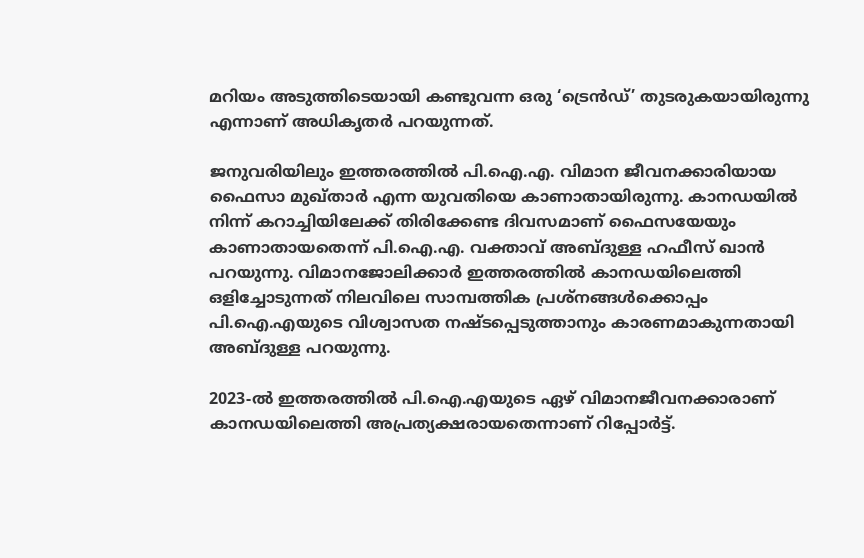മറിയം അടുത്തിടെയായി കണ്ടുവന്ന ഒരു ‘ട്രെന്‍ഡ്’ തുടരുകയായിരുന്നു എന്നാണ് അധികൃതര്‍ പറയുന്നത്.

ജനുവരിയിലും ഇത്തരത്തില്‍ പി.ഐ.എ. വിമാന ജീവനക്കാരിയായ ഫൈസാ മുഖ്താര്‍ എന്ന യുവതിയെ കാണാതായിരുന്നു. കാനഡയില്‍ നിന്ന് കറാച്ചിയിലേക്ക് തിരിക്കേണ്ട ദിവസമാണ് ഫൈസയേയും കാണാതായതെന്ന് പി.ഐ.എ. വക്താവ് അബ്ദുള്ള ഹഫീസ് ഖാന്‍ പറയുന്നു. വിമാനജോലിക്കാര്‍ ഇത്തരത്തില്‍ കാനഡയിലെത്തി ഒളിച്ചോടുന്നത് നിലവിലെ സാമ്പത്തിക പ്രശ്‌നങ്ങള്‍ക്കൊപ്പം പി.ഐ.എയുടെ വിശ്വാസത നഷ്ടപ്പെടുത്താനും കാരണമാകുന്നതായി അബ്ദുള്ള പറയുന്നു.

2023-ല്‍ ഇത്തരത്തില്‍ പി.ഐ.എയുടെ ഏഴ് വിമാനജീവനക്കാരാണ് കാനഡയിലെത്തി അപ്രത്യക്ഷരായതെന്നാണ് റിപ്പോര്‍ട്ട്.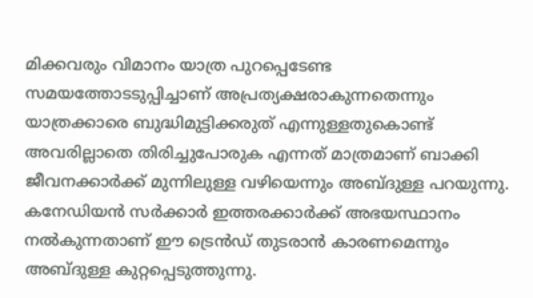മിക്കവരും വിമാനം യാത്ര പുറപ്പെടേണ്ട സമയത്തോടടുപ്പിച്ചാണ് അപ്രത്യക്ഷരാകുന്നതെന്നും യാത്രക്കാരെ ബുദ്ധിമുട്ടിക്കരുത് എന്നുള്ളതുകൊണ്ട് അവരില്ലാതെ തിരിച്ചുപോരുക എന്നത് മാത്രമാണ് ബാക്കി ജീവനക്കാര്‍ക്ക് മുന്നിലുള്ള വഴിയെന്നും അബ്ദുള്ള പറയുന്നു. കനേഡിയന്‍ സര്‍ക്കാര്‍ ഇത്തരക്കാര്‍ക്ക് അഭയസ്ഥാനം നല്‍കുന്നതാണ് ഈ ട്രെന്‍ഡ് തുടരാന്‍ കാരണമെന്നും അബ്ദുള്ള കുറ്റപ്പെടുത്തുന്നു.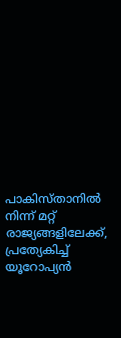പാകിസ്താനില്‍ നിന്ന് മറ്റ് രാജ്യങ്ങളിലേക്ക്, പ്രത്യേകിച്ച് യൂറോപ്യന്‍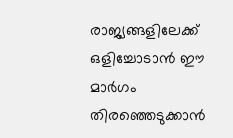രാജ്യങ്ങളിലേക്ക് ഒളിച്ചോടാന്‍ ഈ മാര്‍ഗം തിരഞ്ഞെടുക്കാന്‍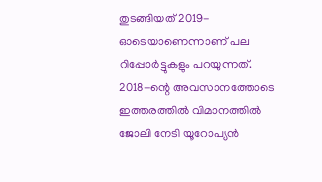തുടങ്ങിയത് 2019-ഓടെയാണെന്നാണ് പല റിപ്പോര്‍ട്ടുകളും പറയുന്നത്. 2018-ന്റെ അവസാനത്തോടെ ഇത്തരത്തില്‍ വിമാനത്തില്‍ ജോലി നേടി യൂറോപ്യന്‍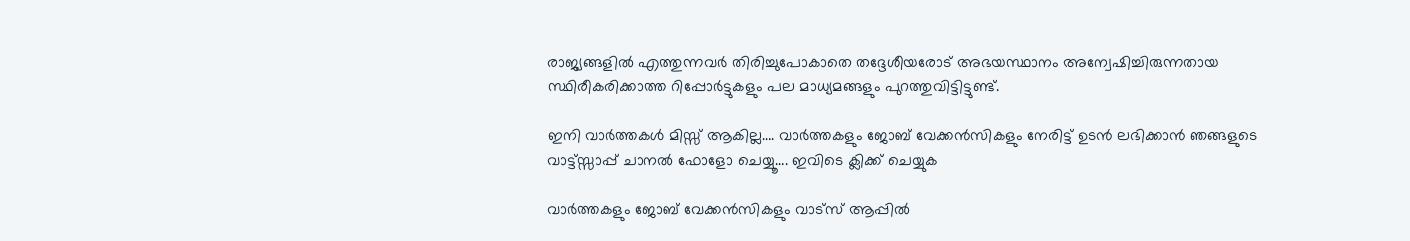രാജ്യങ്ങളില്‍ എത്തുന്നവര്‍ തിരിച്ചുപോകാതെ തദ്ദേശീയരോട് അഭയസ്ഥാനം അന്വേഷിച്ചിരുന്നതായ സ്ഥിരീകരിക്കാത്ത റിപ്പോര്‍ട്ടുകളും പല മാധ്യമങ്ങളും പുറത്തുവിട്ടിട്ടുണ്ട്.

ഇനി വാർത്തകൾ മിസ്സ്‌ ആകില്ല…. വാർത്തകളും ജോബ് വേക്കൻസികളും നേരിട്ട് ഉടൻ ലഭിക്കാൻ ഞങ്ങളുടെ വാട്ട്സ്സാപ്പ് ചാനൽ ഫോളോ ചെയ്യൂ…. ഇവിടെ ക്ലിക്ക് ചെയ്യുക

വാർത്തകളും ജോബ് വേക്കൻസികളും വാട്സ് ആപ്പിൽ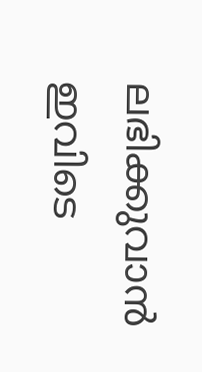ലഭിക്കുവാൻ ഇവിടെ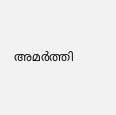അമർത്തി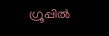ഗ്രൂപ്പിൽ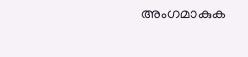അംഗമാകുക